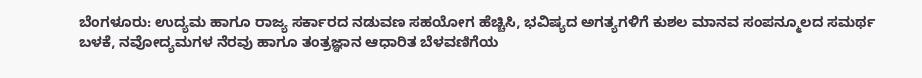ಬೆಂಗಳೂರು: ಉದ್ಯಮ ಹಾಗೂ ರಾಜ್ಯ ಸರ್ಕಾರದ ನಡುವಣ ಸಹಯೋಗ ಹೆಚ್ಚಿಸಿ, ಭವಿಷ್ಯದ ಅಗತ್ಯಗಳಿಗೆ ಕುಶಲ ಮಾನವ ಸಂಪನ್ಮೂಲದ ಸಮರ್ಥ ಬಳಕೆ, ನವೋದ್ಯಮಗಳ ನೆರವು ಹಾಗೂ ತಂತ್ರಜ್ಞಾನ ಆಧಾರಿತ ಬೆಳವಣಿಗೆಯ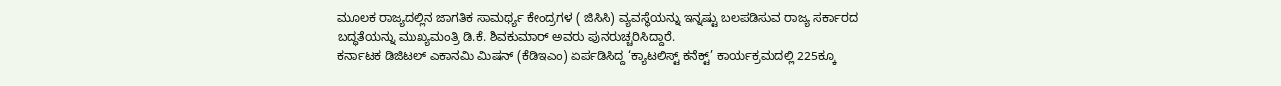ಮೂಲಕ ರಾಜ್ಯದಲ್ಲಿನ ಜಾಗತಿಕ ಸಾಮರ್ಥ್ಯ ಕೇಂದ್ರಗಳ ( ಜಿಸಿಸಿ) ವ್ಯವಸ್ಥೆಯನ್ನು ಇನ್ನಷ್ಟು ಬಲಪಡಿಸುವ ರಾಜ್ಯ ಸರ್ಕಾರದ ಬದ್ಧತೆಯನ್ನು ಮುಖ್ಯಮಂತ್ರಿ ಡಿ.ಕೆ. ಶಿವಕುಮಾರ್ ಅವರು ಪುನರುಚ್ಚರಿಸಿದ್ದಾರೆ.
ಕರ್ನಾಟಕ ಡಿಜಿಟಲ್ ಎಕಾನಮಿ ಮಿಷನ್ (ಕೆಡಿಇಎಂ) ಏರ್ಪಡಿಸಿದ್ದ ‘ಕ್ಯಾಟಲಿಸ್ಟ್ ಕನೆಕ್ಟ್’ ಕಾರ್ಯಕ್ರಮದಲ್ಲಿ 225ಕ್ಕೂ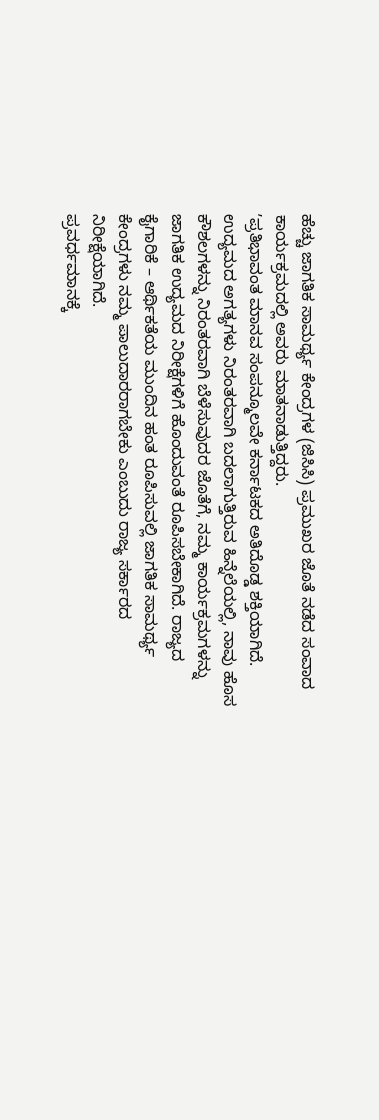ಹೆಚ್ಚು ಜಾಗತಿಕ ಸಾಮರ್ಥ್ಯ ಕೇಂದ್ರಗಳ (ಜಿಸಿಸಿ) ಪ್ರಮುಖರ ಜೊತೆ ನಡೆದ ಸಂವಾದ ಕಾರ್ಯಕ್ರಮದಲ್ಲಿ ಅವರು ಮಾತನಾಡುತ್ತಿದ್ದರು.
ʼಪ್ರತಿಭಾವಂತ ಮಾನವ ಸಂಪನ್ಮೂಲವೇ ಕರ್ನಾಟಕದ ಅತಿದೊಡ್ಡ ಶಕ್ತಿಯಾಗಿದೆ. ಉದ್ಯಮದ ಅಗತ್ಯಗಳು ನಿರಂತರವಾಗಿ ಬದಲಾಗುತ್ತಿರುವ ಹಿನ್ನೆಲೆಯಲ್ಲಿ, ನಾವು ಹೊಸ ಕೌಶಲಗಳನ್ನು ನಿರಂತರವಾಗಿ ಬೆಳೆಸುವುದರ ಜೊತೆಗೆ, ನಮ್ಮ ಕಾರ್ಯಕ್ರಮಗಳನ್ನು ಜಾಗತಿಕ ಉದ್ಯಮದ ನಿರೀಕ್ಷೆಗಳಿಗೆ ಹೊಂದುವಂತೆ ರೂಪಿಸಬೇಕಾಗಿದೆ. ರಾಜ್ಯದ ಕೈಗಾರಿಕೆ – ಆರ್ಥಿಕತೆಯ ಮುಂದಿನ ಹಂತ ರೂಪಿಸುವಲ್ಲಿ ಜಾಗತಿಕ ಸಾಮರ್ಥ್ಯ ಕೇಂದ್ರಗಳು ನಮ್ಮ ಪಾಲುದಾರರಾಗಬೇಕು ಎಂಬುದು ರಾಜ್ಯ ಸರ್ಕಾರದ ನಿರೀಕ್ಷೆಯಾಗಿದೆ.
ಪ್ರವರ್ಧಮಾನಕ್ಕೆ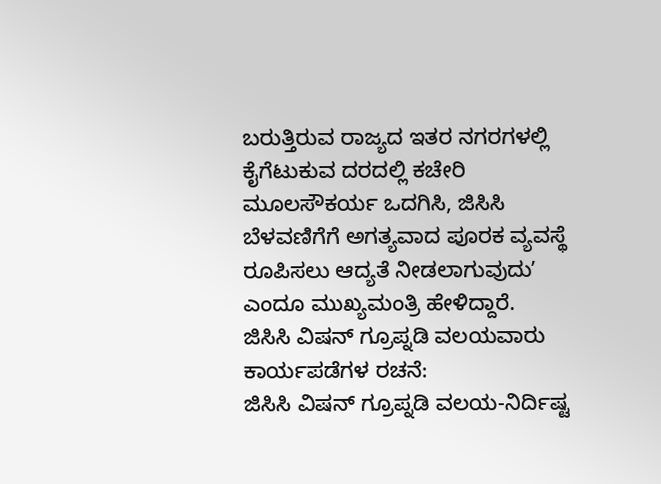ಬರುತ್ತಿರುವ ರಾಜ್ಯದ ಇತರ ನಗರಗಳಲ್ಲಿ ಕೈಗೆಟುಕುವ ದರದಲ್ಲಿ ಕಚೇರಿ ಮೂಲಸೌಕರ್ಯ ಒದಗಿಸಿ, ಜಿಸಿಸಿ ಬೆಳವಣಿಗೆಗೆ ಅಗತ್ಯವಾದ ಪೂರಕ ವ್ಯವಸ್ಥೆ ರೂಪಿಸಲು ಆದ್ಯತೆ ನೀಡಲಾಗುವುದುʼ ಎಂದೂ ಮುಖ್ಯಮಂತ್ರಿ ಹೇಳಿದ್ದಾರೆ.
ಜಿಸಿಸಿ ವಿಷನ್ ಗ್ರೂಪ್ನಡಿ ವಲಯವಾರು ಕಾರ್ಯಪಡೆಗಳ ರಚನೆ:
ಜಿಸಿಸಿ ವಿಷನ್ ಗ್ರೂಪ್ನಡಿ ವಲಯ-ನಿರ್ದಿಷ್ಟ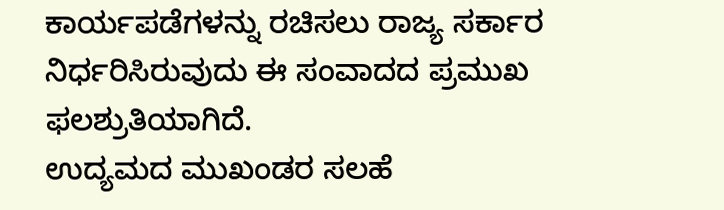ಕಾರ್ಯಪಡೆಗಳನ್ನು ರಚಿಸಲು ರಾಜ್ಯ ಸರ್ಕಾರ ನಿರ್ಧರಿಸಿರುವುದು ಈ ಸಂವಾದದ ಪ್ರಮುಖ ಫಲಶ್ರುತಿಯಾಗಿದೆ.
ಉದ್ಯಮದ ಮುಖಂಡರ ಸಲಹೆ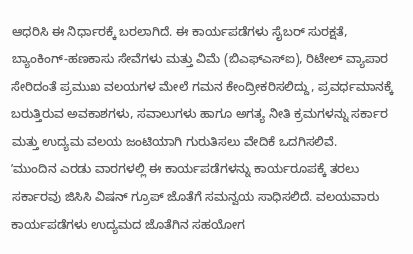ಆಧರಿಸಿ ಈ ನಿರ್ಧಾರಕ್ಕೆ ಬರಲಾಗಿದೆ. ಈ ಕಾರ್ಯಪಡೆಗಳು ಸೈಬರ್ ಸುರಕ್ಷತೆ, ಬ್ಯಾಂಕಿಂಗ್-ಹಣಕಾಸು ಸೇವೆಗಳು ಮತ್ತು ವಿಮೆ (ಬಿಎಫ್ಎಸ್ಐ), ರಿಟೇಲ್ ವ್ಯಾಪಾರ ಸೇರಿದಂತೆ ಪ್ರಮುಖ ವಲಯಗಳ ಮೇಲೆ ಗಮನ ಕೇಂದ್ರೀಕರಿಸಲಿದ್ದು, ಪ್ರವರ್ಧಮಾನಕ್ಕೆ ಬರುತ್ತಿರುವ ಅವಕಾಶಗಳು, ಸವಾಲುಗಳು ಹಾಗೂ ಅಗತ್ಯ ನೀತಿ ಕ್ರಮಗಳನ್ನು ಸರ್ಕಾರ ಮತ್ತು ಉದ್ಯಮ ವಲಯ ಜಂಟಿಯಾಗಿ ಗುರುತಿಸಲು ವೇದಿಕೆ ಒದಗಿಸಲಿವೆ.
ʼಮುಂದಿನ ಎರಡು ವಾರಗಳಲ್ಲಿ ಈ ಕಾರ್ಯಪಡೆಗಳನ್ನು ಕಾರ್ಯರೂಪಕ್ಕೆ ತರಲು ಸರ್ಕಾರವು ಜಿಸಿಸಿ ವಿಷನ್ ಗ್ರೂಪ್ ಜೊತೆಗೆ ಸಮನ್ವಯ ಸಾಧಿಸಲಿದೆ. ವಲಯವಾರು ಕಾರ್ಯಪಡೆಗಳು ಉದ್ಯಮದ ಜೊತೆಗಿನ ಸಹಯೋಗ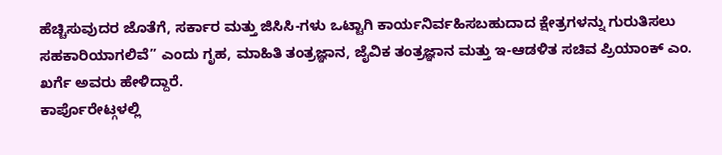ಹೆಚ್ಚಿಸುವುದರ ಜೊತೆಗೆ, ಸರ್ಕಾರ ಮತ್ತು ಜಿಸಿಸಿ-ಗಳು ಒಟ್ಟಾಗಿ ಕಾರ್ಯನಿರ್ವಹಿಸಬಹುದಾದ ಕ್ಷೇತ್ರಗಳನ್ನು ಗುರುತಿಸಲು ಸಹಕಾರಿಯಾಗಲಿವೆ” ಎಂದು ಗೃಹ, ಮಾಹಿತಿ ತಂತ್ರಜ್ಞಾನ, ಜೈವಿಕ ತಂತ್ರಜ್ಞಾನ ಮತ್ತು ಇ-ಆಡಳಿತ ಸಚಿವ ಪ್ರಿಯಾಂಕ್ ಎಂ. ಖರ್ಗೆ ಅವರು ಹೇಳಿದ್ದಾರೆ.
ಕಾರ್ಪೊರೇಟ್ಗಳಲ್ಲಿ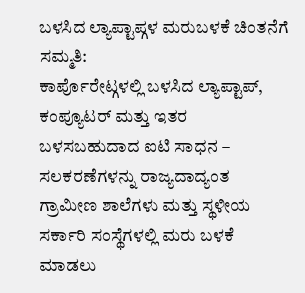ಬಳಸಿದ ಲ್ಯಾಪ್ಟಾಪ್ಗಳ ಮರುಬಳಕೆ ಚಿಂತನೆಗೆ ಸಮ್ಮತಿ:
ಕಾರ್ಪೊರೇಟ್ಗಳಲ್ಲಿ ಬಳಸಿದ ಲ್ಯಾಪ್ಟಾಪ್, ಕಂಪ್ಯೂಟರ್ ಮತ್ತು ಇತರ ಬಳಸಬಹುದಾದ ಐಟಿ ಸಾಧನ – ಸಲಕರಣೆಗಳನ್ನು ರಾಜ್ಯದಾದ್ಯಂತ ಗ್ರಾಮೀಣ ಶಾಲೆಗಳು ಮತ್ತು ಸ್ಥಳೀಯ ಸರ್ಕಾರಿ ಸಂಸ್ಥೆಗಳಲ್ಲಿ ಮರು ಬಳಕೆ ಮಾಡಲು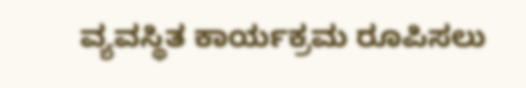ವ್ಯವಸ್ಥಿತ ಕಾರ್ಯಕ್ರಮ ರೂಪಿಸಲು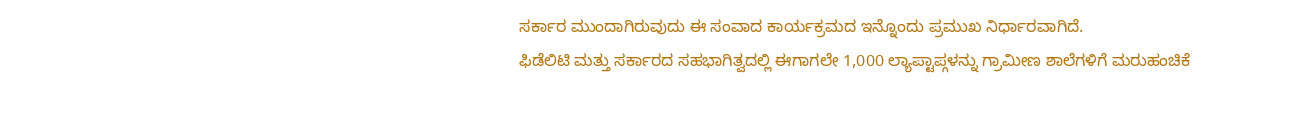ಸರ್ಕಾರ ಮುಂದಾಗಿರುವುದು ಈ ಸಂವಾದ ಕಾರ್ಯಕ್ರಮದ ಇನ್ನೊಂದು ಪ್ರಮುಖ ನಿರ್ಧಾರವಾಗಿದೆ.
ಫಿಡೆಲಿಟಿ ಮತ್ತು ಸರ್ಕಾರದ ಸಹಭಾಗಿತ್ವದಲ್ಲಿ ಈಗಾಗಲೇ 1,000 ಲ್ಯಾಪ್ಟಾಪ್ಗಳನ್ನು ಗ್ರಾಮೀಣ ಶಾಲೆಗಳಿಗೆ ಮರುಹಂಚಿಕೆ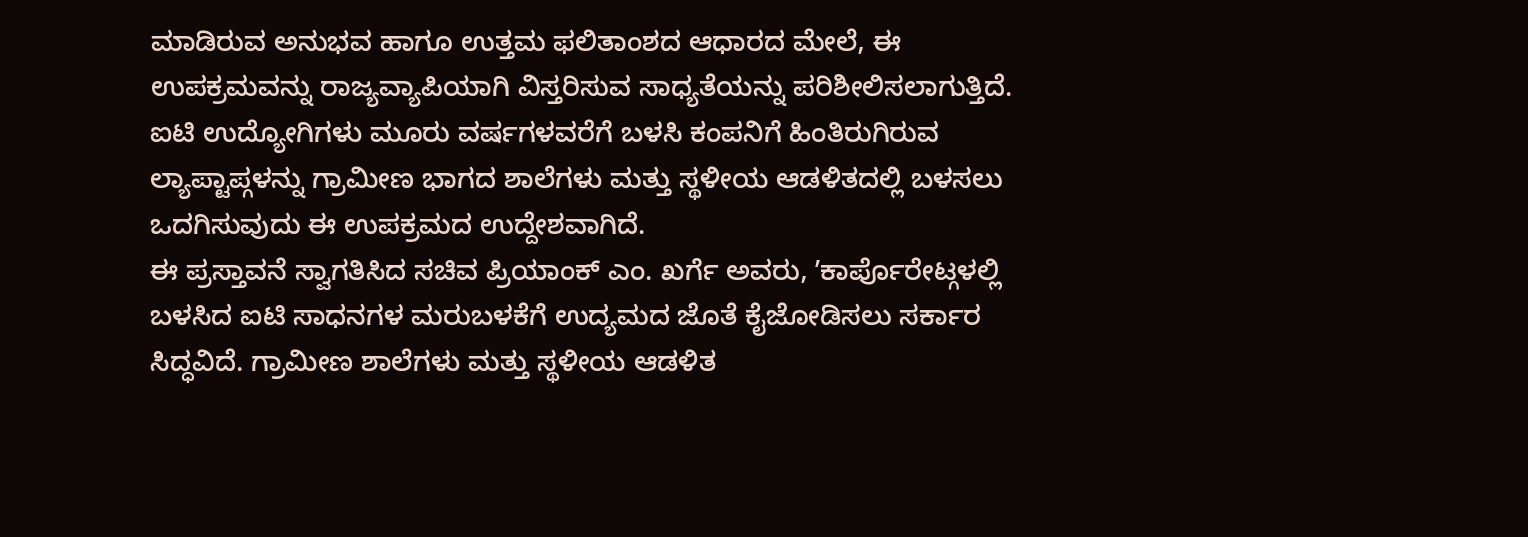ಮಾಡಿರುವ ಅನುಭವ ಹಾಗೂ ಉತ್ತಮ ಫಲಿತಾಂಶದ ಆಧಾರದ ಮೇಲೆ, ಈ ಉಪಕ್ರಮವನ್ನು ರಾಜ್ಯವ್ಯಾಪಿಯಾಗಿ ವಿಸ್ತರಿಸುವ ಸಾಧ್ಯತೆಯನ್ನು ಪರಿಶೀಲಿಸಲಾಗುತ್ತಿದೆ. ಐಟಿ ಉದ್ಯೋಗಿಗಳು ಮೂರು ವರ್ಷಗಳವರೆಗೆ ಬಳಸಿ ಕಂಪನಿಗೆ ಹಿಂತಿರುಗಿರುವ ಲ್ಯಾಪ್ಟಾಪ್ಗಳನ್ನು ಗ್ರಾಮೀಣ ಭಾಗದ ಶಾಲೆಗಳು ಮತ್ತು ಸ್ಥಳೀಯ ಆಡಳಿತದಲ್ಲಿ ಬಳಸಲು ಒದಗಿಸುವುದು ಈ ಉಪಕ್ರಮದ ಉದ್ದೇಶವಾಗಿದೆ.
ಈ ಪ್ರಸ್ತಾವನೆ ಸ್ವಾಗತಿಸಿದ ಸಚಿವ ಪ್ರಿಯಾಂಕ್ ಎಂ. ಖರ್ಗೆ ಅವರು, ʼಕಾರ್ಪೊರೇಟ್ಗಳಲ್ಲಿ ಬಳಸಿದ ಐಟಿ ಸಾಧನಗಳ ಮರುಬಳಕೆಗೆ ಉದ್ಯಮದ ಜೊತೆ ಕೈಜೋಡಿಸಲು ಸರ್ಕಾರ ಸಿದ್ಧವಿದೆ. ಗ್ರಾಮೀಣ ಶಾಲೆಗಳು ಮತ್ತು ಸ್ಥಳೀಯ ಆಡಳಿತ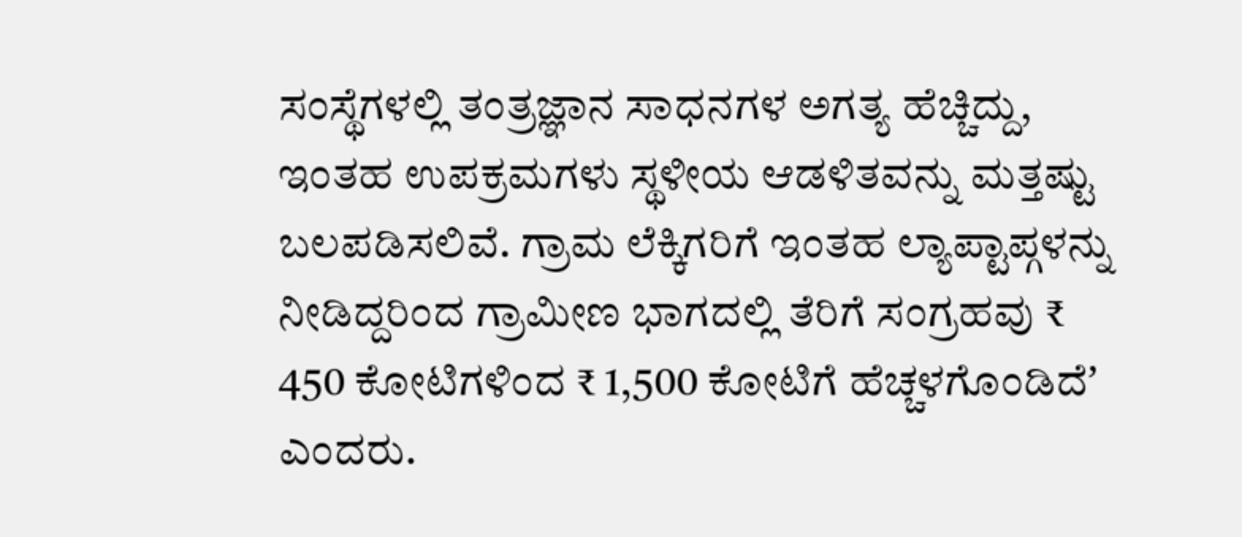ಸಂಸ್ಥೆಗಳಲ್ಲಿ ತಂತ್ರಜ್ಞಾನ ಸಾಧನಗಳ ಅಗತ್ಯ ಹೆಚ್ಚಿದ್ದು, ಇಂತಹ ಉಪಕ್ರಮಗಳು ಸ್ಥಳೀಯ ಆಡಳಿತವನ್ನು ಮತ್ತಷ್ಟು ಬಲಪಡಿಸಲಿವೆ. ಗ್ರಾಮ ಲೆಕ್ಕಿಗರಿಗೆ ಇಂತಹ ಲ್ಯಾಪ್ಟಾಪ್ಗಳನ್ನು ನೀಡಿದ್ದರಿಂದ ಗ್ರಾಮೀಣ ಭಾಗದಲ್ಲಿ ತೆರಿಗೆ ಸಂಗ್ರಹವು ₹ 450 ಕೋಟಿಗಳಿಂದ ₹ 1,500 ಕೋಟಿಗೆ ಹೆಚ್ಚಳಗೊಂಡಿದೆʼ ಎಂದರು.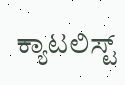ಕ್ಯಾಟಲಿಸ್ಟ್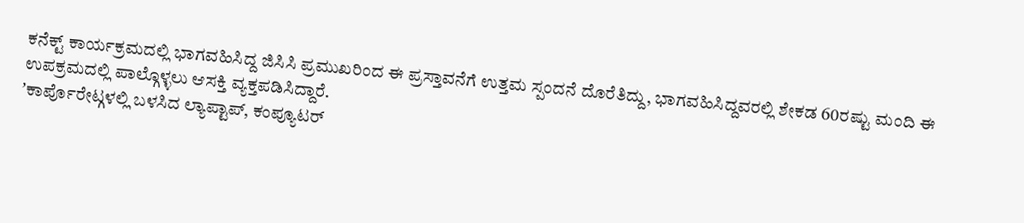ಕನೆಕ್ಟ್ ಕಾರ್ಯಕ್ರಮದಲ್ಲಿ ಭಾಗವಹಿಸಿದ್ದ ಜಿಸಿಸಿ ಪ್ರಮುಖರಿಂದ ಈ ಪ್ರಸ್ತಾವನೆಗೆ ಉತ್ತಮ ಸ್ಪಂದನೆ ದೊರೆತಿದ್ದು, ಭಾಗವಹಿಸಿದ್ದವರಲ್ಲಿ ಶೇಕಡ 60ರಷ್ಟು ಮಂದಿ ಈ ಉಪಕ್ರಮದಲ್ಲಿ ಪಾಲ್ಗೊಳ್ಳಲು ಆಸಕ್ತಿ ವ್ಯಕ್ತಪಡಿಸಿದ್ದಾರೆ.
ʼಕಾರ್ಪೊರೇಟ್ಗಳಲ್ಲಿ ಬಳಸಿದ ಲ್ಯಾಪ್ಟಾಪ್, ಕಂಪ್ಯೂಟರ್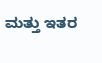ಮತ್ತು ಇತರ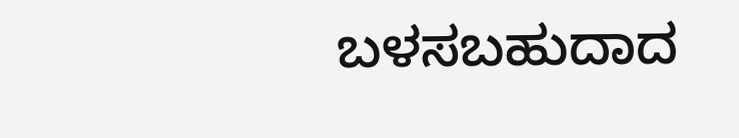ಬಳಸಬಹುದಾದ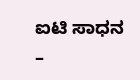ಐಟಿ ಸಾಧನ –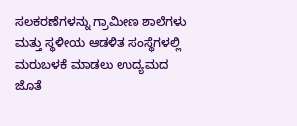ಸಲಕರಣೆಗಳನ್ನು ಗ್ರಾಮೀಣ ಶಾಲೆಗಳು ಮತ್ತು ಸ್ಥಳೀಯ ಆಡಳಿತ ಸಂಸ್ಥೆಗಳಲ್ಲಿ ಮರುಬಳಕೆ ಮಾಡಲು ಉದ್ಯಮದ ಜೊತೆ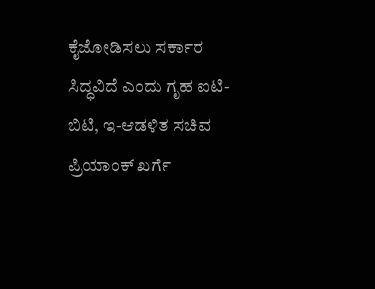ಕೈಜೋಡಿಸಲು ಸರ್ಕಾರ ಸಿದ್ಧವಿದೆ ಎಂದು ಗೃಹ ಐಟಿ-ಬಿಟಿ, ಇ-ಆಡಳಿತ ಸಚಿವ ಪ್ರಿಯಾಂಕ್ ಖರ್ಗೆ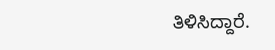ತಿಳಿಸಿದ್ದಾರೆ.